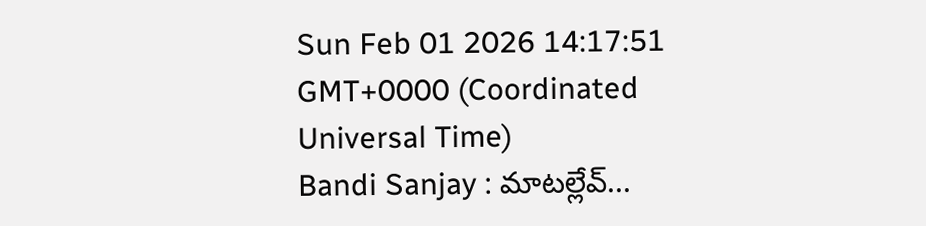Sun Feb 01 2026 14:17:51 GMT+0000 (Coordinated Universal Time)
Bandi Sanjay : మాటల్లేవ్...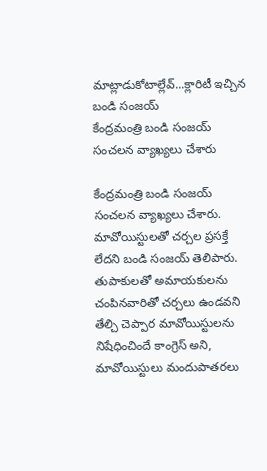మాట్లాడుకోటాల్లేవ్...క్లారిటీ ఇచ్చిన బండి సంజయ్
కేంద్రమంత్రి బండి సంజయ్ సంచలన వ్యాఖ్యలు చేశారు

కేంద్రమంత్రి బండి సంజయ్ సంచలన వ్యాఖ్యలు చేశారు. మావోయిస్టులతో చర్చల ప్రసక్తే లేదని బండి సంజయ్ తెలిపారు. తుపాకులతో అమాయకులను చంపినవారితో చర్చలు ఉండవని తేల్చి చెప్పార మావోయిస్టులను నిషేధించిందే కాంగ్రెస్ అని, మావోయిస్టులు మందుపాతరలు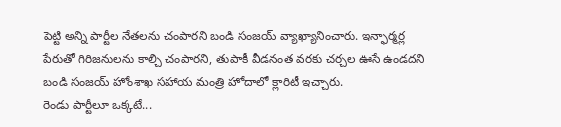పెట్టి అన్ని పార్టీల నేతలను చంపారని బండి సంజయ్ వ్యాఖ్యానించారు. ఇన్ఫార్మర్ల పేరుతో గిరిజనులను కాల్చి చంపారని, తుపాకీ వీడనంత వరకు చర్చల ఊసే ఉండదని బండి సంజయ్ హోంశాఖ సహాయ మంత్రి హోదాలో క్లారిటీ ఇచ్చారు.
రెండు పార్టీలూ ఒక్కటే...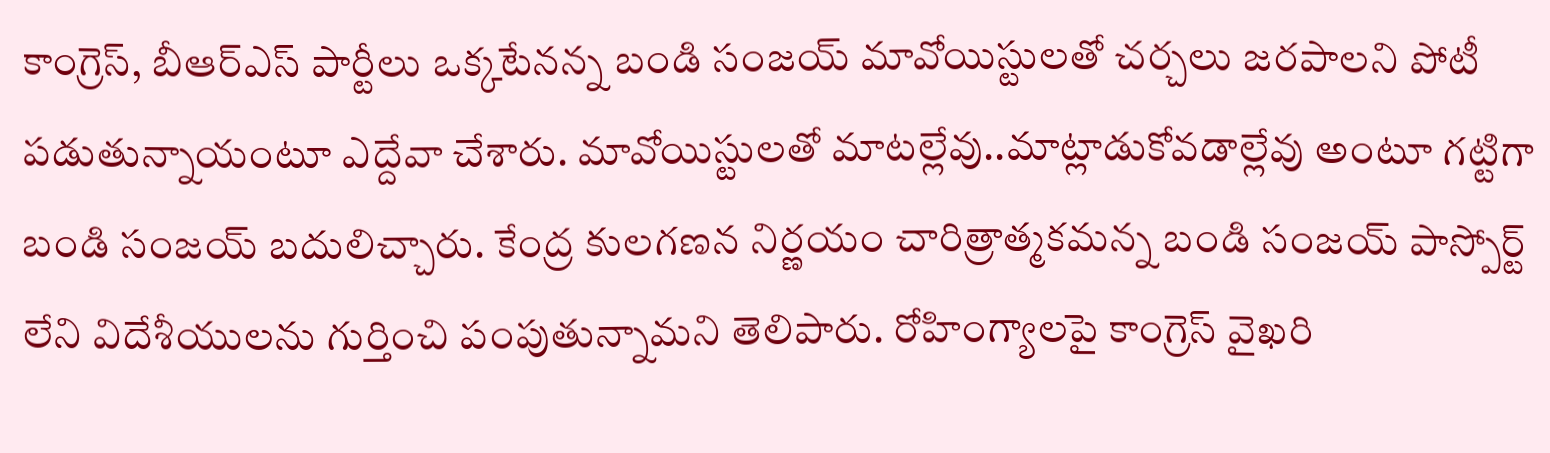కాంగ్రెస్, బీఆర్ఎస్ పార్టీలు ఒక్కటేనన్న బండి సంజయ్ మావోయిస్టులతో చర్చలు జరపాలని పోటీ పడుతున్నాయంటూ ఎద్దేవా చేశారు. మావోయిస్టులతో మాటల్లేవు..మాట్లాడుకోవడాల్లేవు అంటూ గట్టిగా బండి సంజయ్ బదులిచ్చారు. కేంద్ర కులగణన నిర్ణయం చారిత్రాత్మకమన్న బండి సంజయ్ పాస్పోర్ట్ లేని విదేశీయులను గుర్తించి పంపుతున్నామని తెలిపారు. రోహింగ్యాలపై కాంగ్రెస్ వైఖరి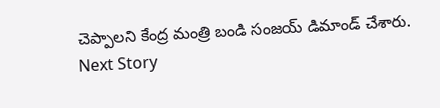చెప్పాలని కేంద్ర మంత్రి బండి సంజయ్ డిమాండ్ చేశారు.
Next Story